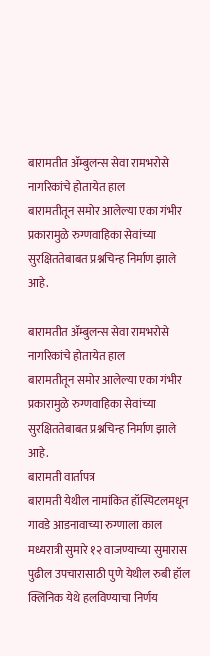बारामतीत ॲम्बुलन्स सेवा रामभरोसे नागरिकांचे होतायेत हाल
बारामतीतून समोर आलेल्या एका गंभीर प्रकारामुळे रुग्णवाहिका सेवांच्या सुरक्षिततेबाबत प्रश्नचिन्ह निर्माण झाले आहे.

बारामतीत ॲम्बुलन्स सेवा रामभरोसे नागरिकांचे होतायेत हाल
बारामतीतून समोर आलेल्या एका गंभीर प्रकारामुळे रुग्णवाहिका सेवांच्या सुरक्षिततेबाबत प्रश्नचिन्ह निर्माण झाले आहे.
बारामती वार्तापत्र
बारामती येथील नामांकित हॉस्पिटलमधून गावडे आडनावाच्या रुग्णाला काल मध्यरात्री सुमारे १२ वाजण्याच्या सुमारास पुढील उपचारासाठी पुणे येथील रुबी हॉल क्लिनिक येथे हलविण्याचा निर्णय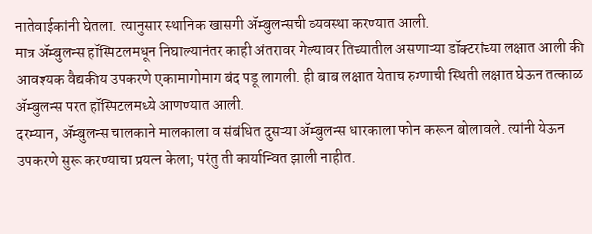नातेवाईकांनी घेतला. त्यानुसार स्थानिक खासगी ॲम्बुलन्सची व्यवस्था करण्यात आली.
मात्र ॲम्बुलन्स हॉस्पिटलमधून निघाल्यानंतर काही अंतरावर गेल्यावर तिच्यातील असणाऱ्या डॉक्टरांच्या लक्षात आली की आवश्यक वैद्यकीय उपकरणे एकामागोमाग बंद पडू लागली. ही बाब लक्षात येताच रुग्णाची स्थिती लक्षात घेऊन तत्काळ ॲम्बुलन्स परत हॉस्पिटलमध्ये आणण्यात आली.
दरम्यान, ॲम्बुलन्स चालकाने मालकाला व संबंधित दुसऱ्या ॲम्बुलन्स धारकाला फोन करून बोलावले. त्यांनी येऊन उपकरणे सुरू करण्याचा प्रयत्न केला; परंतु ती कार्यान्वित झाली नाहीत.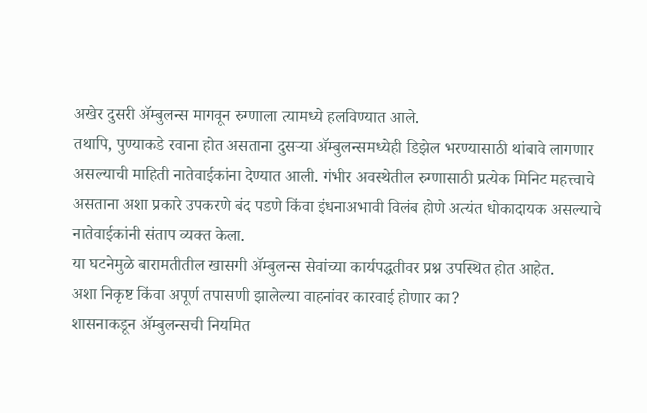अखेर दुसरी ॲम्बुलन्स मागवून रुग्णाला त्यामध्ये हलविण्यात आले.
तथापि, पुण्याकडे रवाना होत असताना दुसऱ्या ॲम्बुलन्समध्येही डिझेल भरण्यासाठी थांबावे लागणार असल्याची माहिती नातेवाईकांना देण्यात आली. गंभीर अवस्थेतील रुग्णासाठी प्रत्येक मिनिट महत्त्वाचे असताना अशा प्रकारे उपकरणे बंद पडणे किंवा इंधनाअभावी विलंब होणे अत्यंत धोकादायक असल्याचे नातेवाईकांनी संताप व्यक्त केला.
या घटनेमुळे बारामतीतील खासगी ॲम्बुलन्स सेवांच्या कार्यपद्धतीवर प्रश्न उपस्थित होत आहेत.
अशा निकृष्ट किंवा अपूर्ण तपासणी झालेल्या वाहनांवर कारवाई होणार का?
शासनाकडून ॲम्बुलन्सची नियमित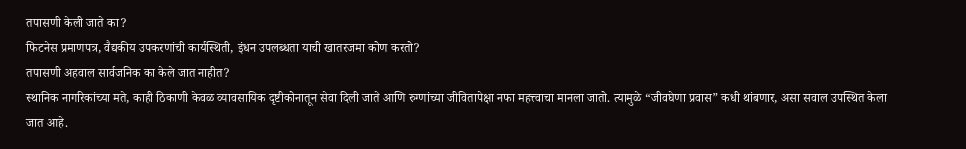तपासणी केली जाते का?
फिटनेस प्रमाणपत्र, वैद्यकीय उपकरणांची कार्यस्थिती, इंधन उपलब्धता याची खातरजमा कोण करतो?
तपासणी अहवाल सार्वजनिक का केले जात नाहीत?
स्थानिक नागरिकांच्या मते, काही ठिकाणी केवळ व्यावसायिक दृष्टीकोनातून सेवा दिली जाते आणि रुग्णांच्या जीवितापेक्षा नफा महत्त्वाचा मानला जातो. त्यामुळे “जीवघेणा प्रवास” कधी थांबणार, असा सवाल उपस्थित केला जात आहे.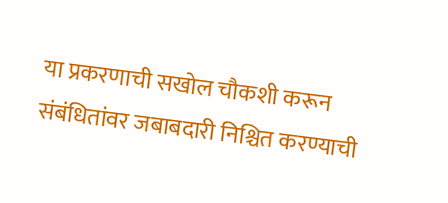या प्रकरणाची सखोल चौकशी करून संबंधितांवर जबाबदारी निश्चित करण्याची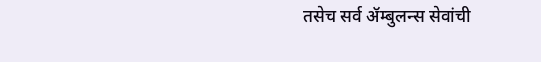तसेच सर्व ॲम्बुलन्स सेवांची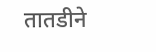तातडीने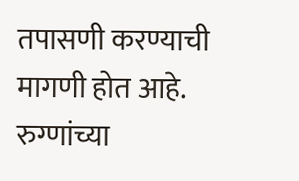तपासणी करण्याची मागणी होत आहे. रुग्णांच्या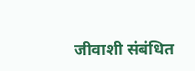जीवाशी संबंधित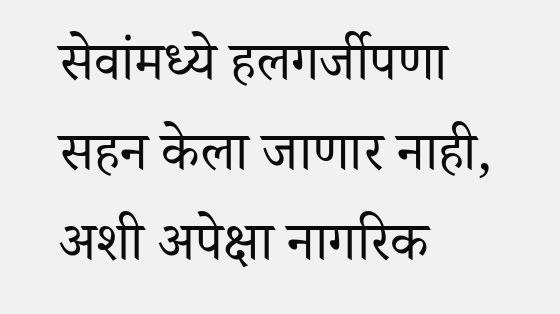सेवांमध्ये हलगर्जीपणा सहन केला जाणार नाही, अशी अपेक्षा नागरिक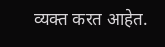व्यक्त करत आहेत.